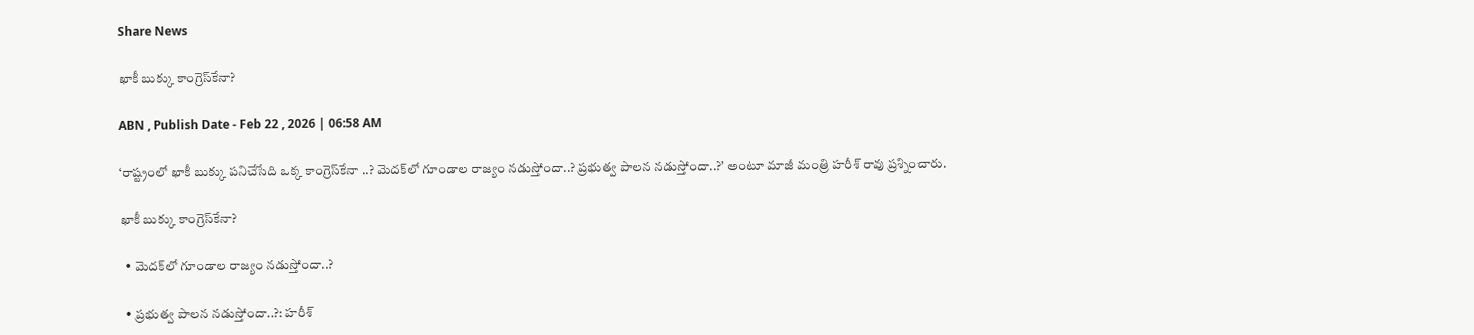Share News

ఖాకీ బుక్కు కాంగ్రెస్‌కేనా?

ABN , Publish Date - Feb 22 , 2026 | 06:58 AM

‘రాష్ట్రంలో ఖాకీ బుక్కు పనిచేసేది ఒక్క కాంగ్రెస్‌కేనా ..? మెదక్‌లో గూండాల రాజ్యం నడుస్తోందా..? ప్రభుత్వ పాలన నడుస్తోందా..?’ అంటూ మాజీ మంత్రి హరీశ్‌ రావు ప్రశ్నించారు.

ఖాకీ బుక్కు కాంగ్రెస్‌కేనా?

  • మెదక్‌లో గూండాల రాజ్యం నడుస్తోందా..?

  • ప్రభుత్వ పాలన నడుస్తోందా..?: హరీశ్‌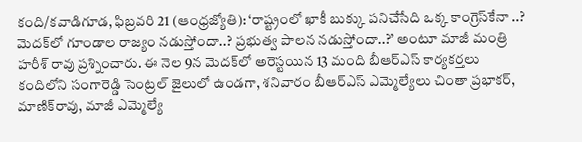కంది/కవాడిగూడ, ఫిబ్రవరి 21 (ఆంధ్రజ్యోతి): ‘రాష్ట్రంలో ఖాకీ బుక్కు పనిచేసేది ఒక్క కాంగ్రెస్‌కేనా ..? మెదక్‌లో గూండాల రాజ్యం నడుస్తోందా..? ప్రభుత్వ పాలన నడుస్తోందా..?’ అంటూ మాజీ మంత్రి హరీశ్‌ రావు ప్రశ్నించారు. ఈ నెల 9న మెదక్‌లో అరెస్టయిన 13 మంది బీఆర్‌ఎస్‌ కార్యకర్తలు కందిలోని సంగారెడ్డి సెంట్రల్‌ జైలులో ఉండగా, శనివారం బీఆర్‌ఎస్‌ ఎమ్మెల్యేలు చింతా ప్రభాకర్‌, మాణిక్‌రావు, మాజీ ఎమ్మెల్యే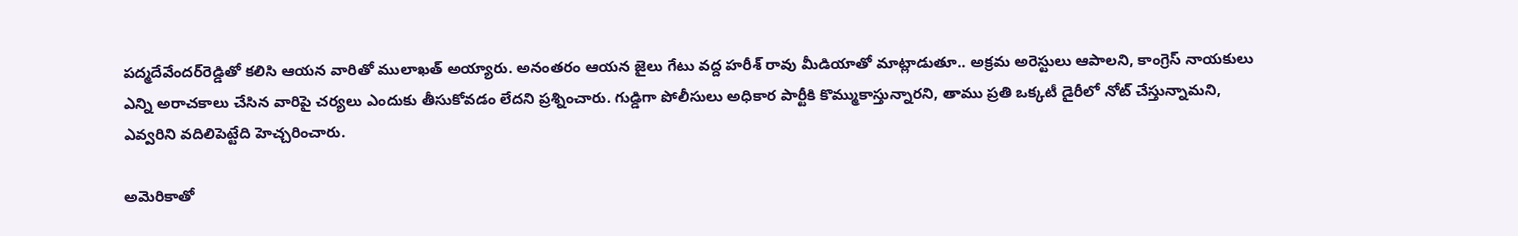పద్మదేవేందర్‌రెడ్డితో కలిసి ఆయన వారితో ములాఖత్‌ అయ్యారు. అనంతరం ఆయన జైలు గేటు వద్ద హరీశ్‌ రావు మీడియాతో మాట్లాడుతూ.. అక్రమ అరెస్టులు ఆపాలని, కాంగ్రెస్‌ నాయకులు ఎన్ని అరాచకాలు చేసిన వారిపై చర్యలు ఎందుకు తీసుకోవడం లేదని ప్రశ్నించారు. గుడ్డిగా పోలీసులు అధికార పార్టీకి కొమ్ముకాస్తున్నారని, తాము ప్రతి ఒక్కటీ డైరీలో నోట్‌ చేస్తున్నామని, ఎవ్వరిని వదిలిపెట్టేది హెచ్చరించారు.

అమెరికాతో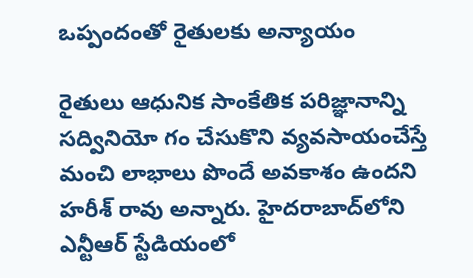ఒప్పందంతో రైతులకు అన్యాయం

రైతులు ఆధునిక సాంకేతిక పరిజ్ఞానాన్ని సద్వినియో గం చేసుకొని వ్యవసాయంచేస్తే మంచి లాభాలు పొందే అవకాశం ఉందని హరీశ్‌ రావు అన్నారు. హైదరాబాద్‌లోని ఎన్టీఆర్‌ స్టేడియంలో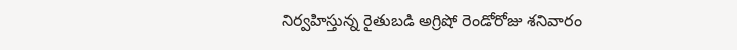నిర్వహిస్తున్న రైతుబడి అగ్రిషో రెండోరోజు శనివారం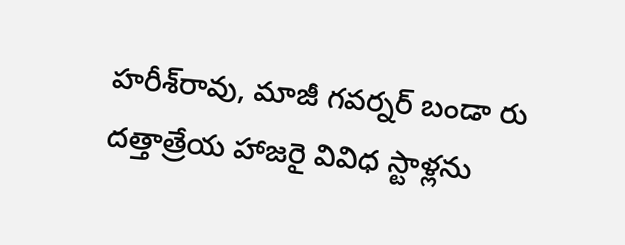హరీశ్‌రావు, మాజీ గవర్నర్‌ బండా రు దత్తాత్రేయ హాజరై వివిధ స్టాళ్లను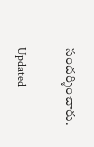సందర్శించారు.

Updated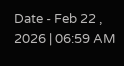Date - Feb 22 , 2026 | 06:59 AM